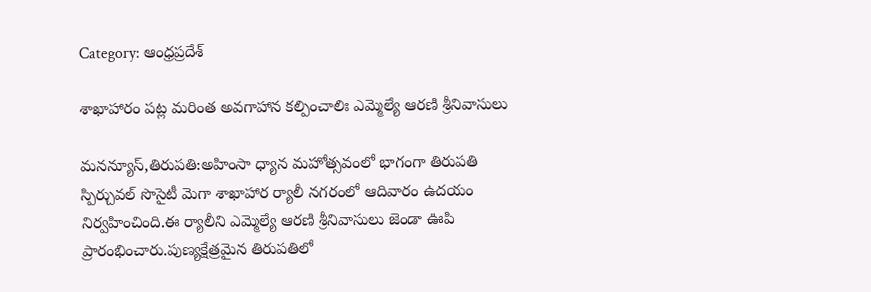Category: ఆంధ్రప్రదేశ్

శాఖాహారం ప‌ట్ల మ‌రింత అవ‌గాహాన క‌ల్పించాలిః ఎమ్మెల్యే ఆర‌ణి శ్రీనివాసులు

మనన్యూస్,తిరుప‌తి:అహింసా ధ్యాన మ‌హోత్స‌వంలో భాగంగా తిరుప‌తి స్పిర్చువ‌ల్ సొసైటీ మెగా శాఖాహార ర్యాలీ న‌గ‌రంలో ఆదివారం ఉద‌యం నిర్వ‌హించింది.ఈ ర్యాలీని ఎమ్మెల్యే ఆర‌ణి శ్రీనివాసులు జెండా ఊపి ప్రారంభించారు.పుణ్య‌క్షేత్ర‌మైన తిరుప‌తిలో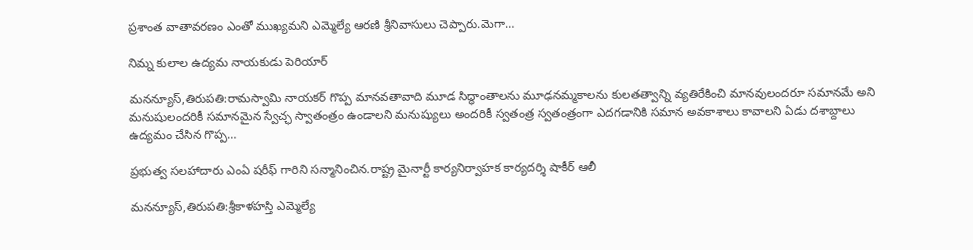ప్ర‌శాంత వాతావ‌ర‌ణం ఎంతో ముఖ్య‌మ‌ని ఎమ్మెల్యే ఆర‌ణి శ్రీనివాసులు చెప్పారు.మెగా…

నిమ్న కులాల ఉద్యమ నాయకుడు పెరియార్

మనన్యూస్,తిరుపతి:రామస్వామి నాయకర్ గొప్ప మానవతావాది మూడ సిద్ధాంతాలను మూఢనమ్మకాలను కులతత్వాన్ని వ్యతిరేకించి మానవులందరూ సమానమే అని మనుషులందరికీ సమానమైన స్వేచ్ఛ స్వాతంత్రం ఉండాలని మనుష్యులు అందరికీ స్వతంత్ర స్వతంత్రంగా ఎదగడానికి సమాన అవకాశాలు కావాలని ఏడు దశాబ్దాలు ఉద్యమం చేసిన గొప్ప…

ప్రభుత్వ సలహాదారు ఎంఏ షరీఫ్ గారిని సన్మానించిన.రాష్ట్ర మైనార్టీ కార్యనిర్వాహక కార్యదర్శి షాకీర్ ఆలీ

మనన్యూస్,తిరుపతి:శ్రీకాళహస్తి ఎమ్మెల్యే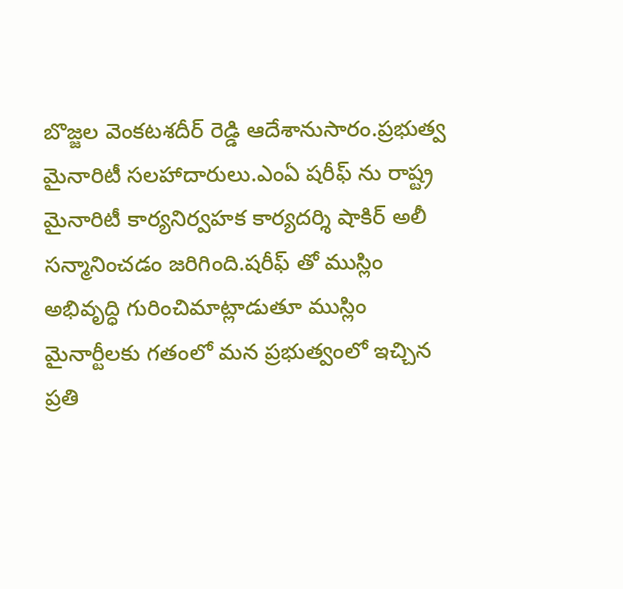బొజ్జల వెంకటశదీర్ రెడ్డి ఆదేశానుసారం.ప్రభుత్వ మైనారిటీ సలహాదారులు.ఎంఏ షరీఫ్ ను రాష్ట్ర మైనారిటీ కార్యనిర్వహక కార్యదర్శి షాకిర్ అలీ సన్మానించడం జరిగింది.షరీఫ్ తో ముస్లిం అభివృద్ధి గురించిమాట్లాడుతూ ముస్లిం మైనార్టీలకు గతంలో మన ప్రభుత్వంలో ఇచ్చిన ప్రతి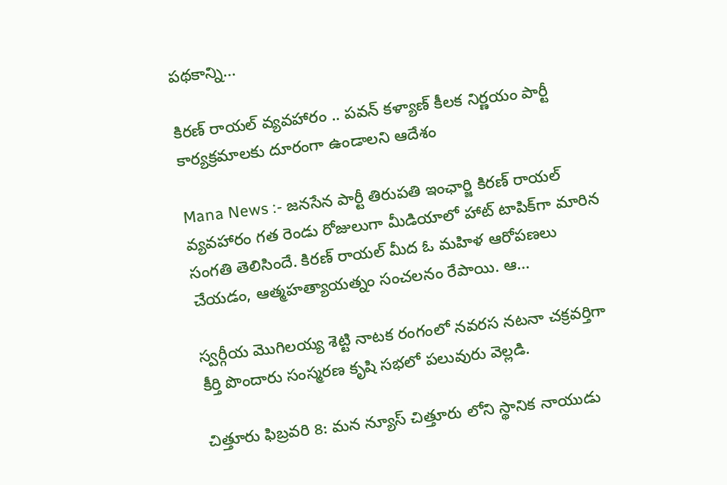పథకాన్ని…

కిరణ్ రాయల్ వ్యవహారం .. పవన్ కళ్యాణ్ కీలక నిర్ణయం పార్టీ కార్యక్రమాలకు దూరంగా ఉండాలని ఆదేశం

Mana News :- జనసేన పార్టీ తిరుపతి ఇంఛార్జి కిరణ్ రాయల్ వ్యవహారం గత రెండు రోజులుగా మీడియాలో హాట్ టాపిక్‌గా మారిన సంగతి తెలిసిందే. కిరణ్ రాయల్ మీద ఓ మహిళ ఆరోపణలు చేయడం, ఆత్మహత్యాయత్నం సంచలనం రేపాయి. ఆ…

స్వర్గీయ మొగిలయ్య శెట్టి నాటక రంగంలో నవరస నటనా చక్రవర్తిగా కీర్తి పొందారు సంస్మరణ కృషి సభలో పలువురు వెల్లడి.

చిత్తూరు ఫిబ్రవరి 8: మన న్యూస్ చిత్తూరు లోని స్థానిక నాయుడు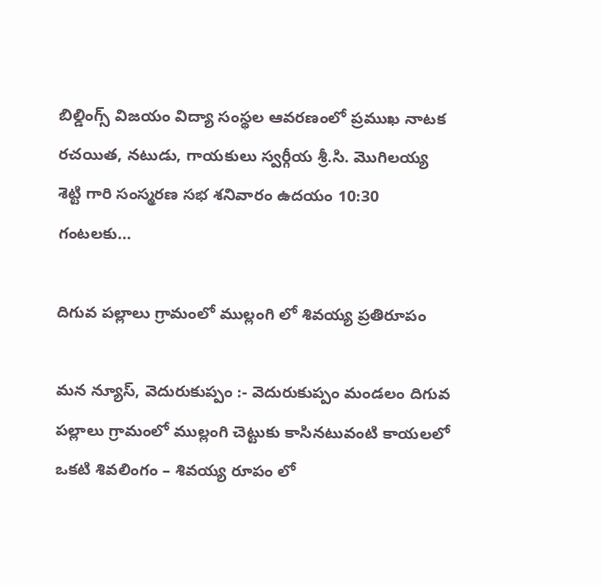బిల్డింగ్స్ విజయం విద్యా సంస్థల ఆవరణంలో ప్రముఖ నాటక రచయిత, నటుడు, గాయకులు స్వర్గీయ శ్రీ.సి. మొగిలయ్య శెట్టి గారి సంస్మరణ సభ శనివారం ఉదయం 10:30 గంటలకు…

దిగువ పల్లాలు గ్రామంలో ముల్లంగి లో శివయ్య ప్రతిరూపం

మన న్యూస్, వెదురుకుప్పం :- వెదురుకుప్పం మండలం దిగువ పల్లాలు గ్రామంలో ముల్లంగి చెట్టుకు కాసినటువంటి కాయలలో ఒకటి శివలింగం – శివయ్య రూపం లో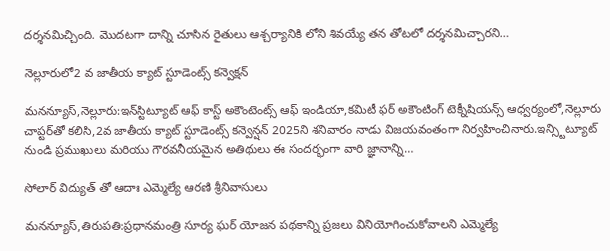దర్శనమిచ్చింది. మొదటగా దాన్ని చూసిన రైతులు ఆశ్చర్యానికి లోని శివయ్యే తన తోటలో దర్శనమిచ్చారని…

నెల్లూరులో2 వ జాతీయ క్యాట్ స్టూడెంట్స్ కన్వెక్షన్

మనన్యూస్,నెల్లూరు:ఇన్‌స్టిట్యూట్ ఆఫ్ కాస్ట్ అకౌంటెంట్స్ ఆఫ్ ఇండియా,కమిటీ ఫర్ అకౌంటింగ్ టెక్నీషియన్స్ ఆధ్వర్యంలో,నెల్లూరు చాప్టర్‌తో కలిసి,2వ జాతీయ క్యాట్ స్టూడెంట్స్ కన్వెన్షన్ 2025ని శనివారం నాడు విజయవంతంగా నిర్వహించినారు.ఇన్స్టిట్యూట్ నుండి ప్రముఖులు మరియు గౌరవనీయమైన అతిథులు ఈ సందర్భంగా వారి జ్ఞానాన్ని…

సోలార్ విద్యుత్ తో ఆదాః ఎమ్మెల్యే ఆర‌ణి శ్రీనివాసులు

మనన్యూస్,తిరుప‌తి:ప్ర‌ధాన‌మంత్రి సూర్య ఘ‌ర్ యోజ‌న ప‌థ‌కాన్ని ప్ర‌జ‌లు వినియోగించుకోవాల‌ని ఎమ్మెల్యే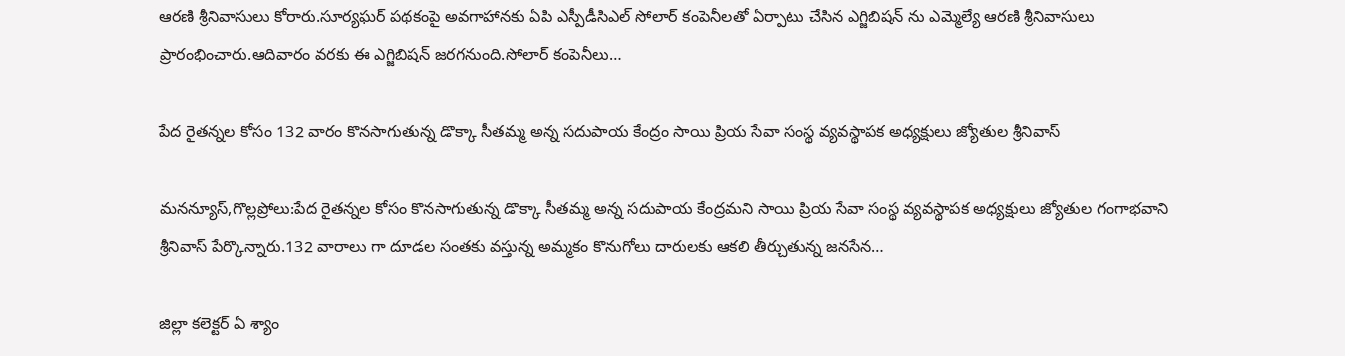ఆర‌ణి శ్రీనివాసులు కోరారు.సూర్య‌ఘ‌ర్ ప‌థ‌కంపై అవ‌గాహాన‌కు ఏపి ఎస్పీడీసిఎల్ సోలార్ కంపెనీల‌తో ఏర్పాటు చేసిన ఎగ్జిబిష‌న్ ను ఎమ్మెల్యే ఆర‌ణి శ్రీనివాసులు ప్రారంభించారు.ఆదివారం వ‌ర‌కు ఈ ఎగ్జిబిష‌న్ జ‌ర‌గ‌నుంది.సోలార్ కంపెనీలు…

పేద రైతన్నల కోసం 132 వారం కొనసాగుతున్న డొక్కా సీతమ్మ అన్న సదుపాయ కేంద్రం సాయి ప్రియ సేవా సంస్థ వ్యవస్థాపక అధ్యక్షులు జ్యోతుల శ్రీనివాస్

మనన్యూస్,గొల్లప్రోలు:పేద రైతన్నల కోసం కొనసాగుతున్న డొక్కా సీతమ్మ అన్న సదుపాయ కేంద్రమని సాయి ప్రియ సేవా సంస్థ వ్యవస్థాపక అధ్యక్షులు జ్యోతుల గంగాభవాని శ్రీనివాస్ పేర్కొన్నారు.132 వారాలు గా దూడల సంతకు వస్తున్న అమ్మకం కొనుగోలు దారులకు ఆకలి తీర్చుతున్న జనసేన…

జిల్లా కలెక్టర్ ఏ శ్యాం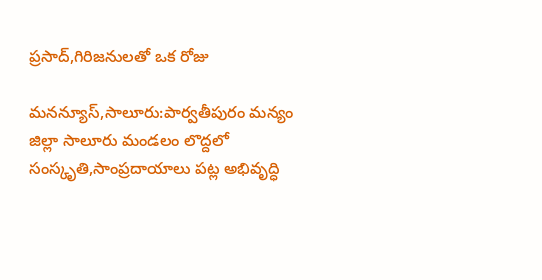ప్రసాద్,గిరిజనులతో ఒక రోజు

మనన్యూస్,సాలూరు:పార్వతీపురం మన్యం జిల్లా సాలూరు మండలం లొద్దలో సంస్కృతి,సాంప్రదాయాలు పట్ల అభివృద్ధి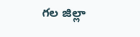గల జిల్లా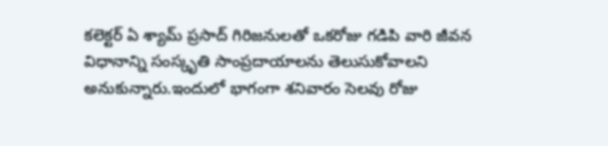కలెక్టర్ ఏ శ్యామ్ ప్రసాద్ గిరిజనులతో ఒకరోజు గడిపి వారి జీవన విధానాన్ని సంస్కృతి సాంప్రదాయాలను తెలుసుకోవాలని అనుకున్నారు.ఇందులో భాగంగా శనివారం సెలవు రోజు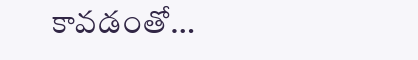కావడంతో…